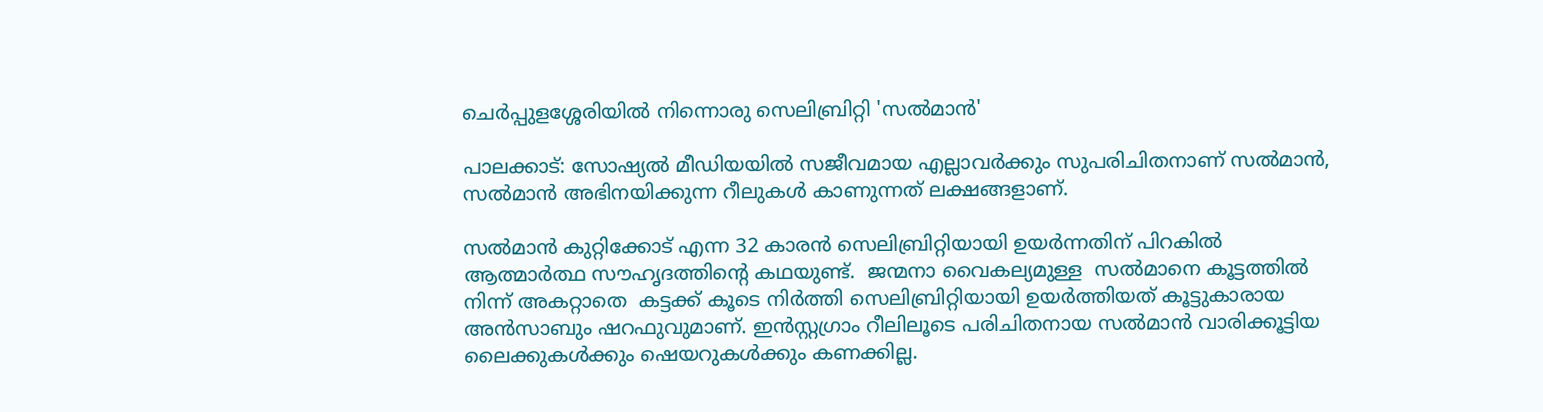ചെർപ്പുളശ്ശേരിയിൽ നിന്നൊരു സെലിബ്രിറ്റി 'സൽമാൻ'

പാലക്കാട്: സോഷ്യൽ മീഡിയയിൽ സജീവമായ എല്ലാവർക്കും സുപരിചിതനാണ് സൽമാൻ, സൽമാൻ അഭിനയിക്കുന്ന റീലുകൾ കാണുന്നത് ലക്ഷങ്ങളാണ്.

സൽമാൻ കുറ്റിക്കോട് എന്ന 32 കാരൻ സെലിബ്രിറ്റിയായി ഉയർന്നതിന് പിറകിൽ ആത്മാർത്ഥ സൗഹൃദത്തിന്റെ കഥയുണ്ട്.  ജന്മനാ വൈകല്യമുള്ള  സൽമാനെ കൂട്ടത്തിൽ നിന്ന് അകറ്റാതെ  കട്ടക്ക് കൂടെ നിർത്തി സെലിബ്രിറ്റിയായി ഉയർത്തിയത് കൂട്ടുകാരായ അൻസാബും ഷറഫുവുമാണ്. ഇൻസ്റ്റഗ്രാം റീലിലൂടെ പരിചിതനായ സൽമാൻ വാരിക്കൂട്ടിയ ലൈക്കുകൾക്കും ഷെയറുകൾക്കും കണക്കില്ല.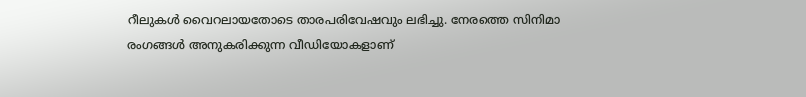റീലുകൾ വൈറലായതോടെ താരപരിവേഷവും ലഭിച്ചു. നേരത്തെ സിനിമാ രംഗങ്ങൾ അനുകരിക്കുന്ന വീഡിയോകളാണ്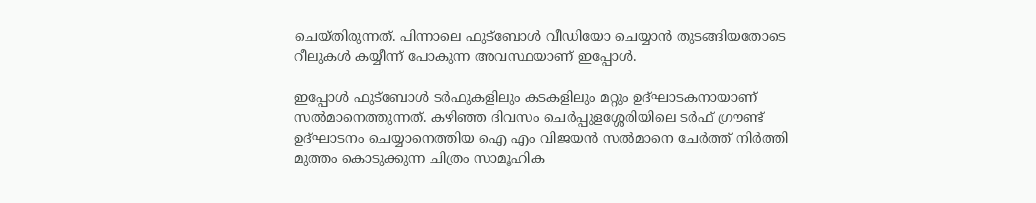ചെയ്തിരുന്നത്. പിന്നാലെ ഫുട്‌ബോൾ വീഡിയോ ചെയ്യാൻ തുടങ്ങിയതോടെ റീലുകൾ കയ്യീന്ന് പോകുന്ന അവസ്ഥയാണ് ഇപ്പോൾ.

ഇപ്പോൾ ഫുട്‌ബോൾ ടർഫുകളിലും കടകളിലും മറ്റും ഉദ്ഘാടകനായാണ് സൽമാനെത്തുന്നത്. കഴിഞ്ഞ ദിവസം ചെർപ്പുളശ്ശേരിയിലെ ടർഫ് ഗ്രൗണ്ട് ഉദ്ഘാടനം ചെയ്യാനെത്തിയ ഐ എം വിജയൻ സൽമാനെ ചേർത്ത് നിർത്തി മുത്തം കൊടുക്കുന്ന ചിത്രം സാമൂഹിക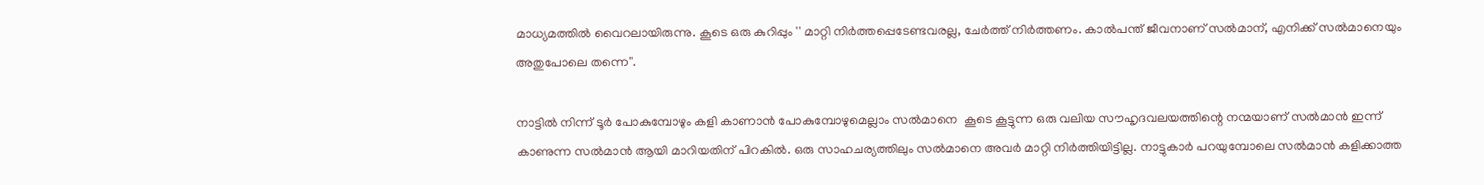മാധ്യമത്തിൽ വൈറലായിരുന്നു. കൂടെ ഒരു കുറിപ്പും '' മാറ്റി നിർത്തപ്പെടേണ്ടവരല്ല, ചേർത്ത് നിർത്തണം. കാൽപന്ത് ജീവനാണ് സൽമാന്, എനിക്ക് സൽമാനെയും അതുപോലെ തന്നെ''.

നാട്ടിൽ നിന്ന് ടൂർ പോകുമ്പോഴും കളി കാണാൻ പോകുമ്പോഴുമെല്ലാം സൽമാനെ  കൂടെ കൂട്ടുന്ന ഒരു വലിയ സൗഹൃദവലയത്തിന്റെ നന്മയാണ് സൽമാൻ ഇന്ന് കാണുന്ന സൽമാൻ ആയി മാറിയതിന് പിറകിൽ. ഒരു സാഹചര്യത്തിലും സൽമാനെ അവർ മാറ്റി നിർത്തിയിട്ടില്ല. നാട്ടുകാർ പറയുമ്പോലെ സൽമാൻ കളിക്കാത്ത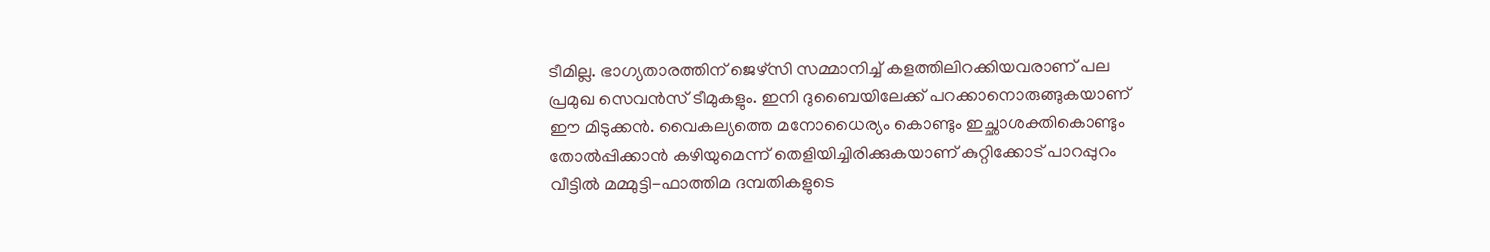ടീമില്ല. ഭാഗ്യതാരത്തിന് ജെഴ്‌സി സമ്മാനിച്ച് കളത്തിലിറക്കിയവരാണ് പല പ്രമുഖ സെവൻസ് ടീമുകളും. ഇനി ദുബൈയിലേക്ക് പറക്കാനൊരുങ്ങുകയാണ് ഈ മിടുക്കൻ. വൈകല്യത്തെ മനോധൈര്യം കൊണ്ടും ഇച്ഛാശക്തികൊണ്ടും തോൽപ്പിക്കാൻ കഴിയുമെന്ന് തെളിയിച്ചിരിക്കുകയാണ് കുറ്റിക്കോട് പാറപ്പുറം വീട്ടിൽ മമ്മുട്ടി-ഫാത്തിമ ദമ്പതികളുടെ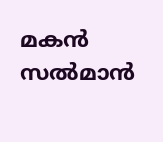മകൻ സൽമാൻ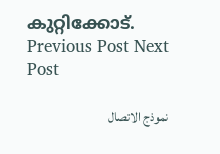കുറ്റിക്കോട്.
Previous Post Next Post

نموذج الاتصال